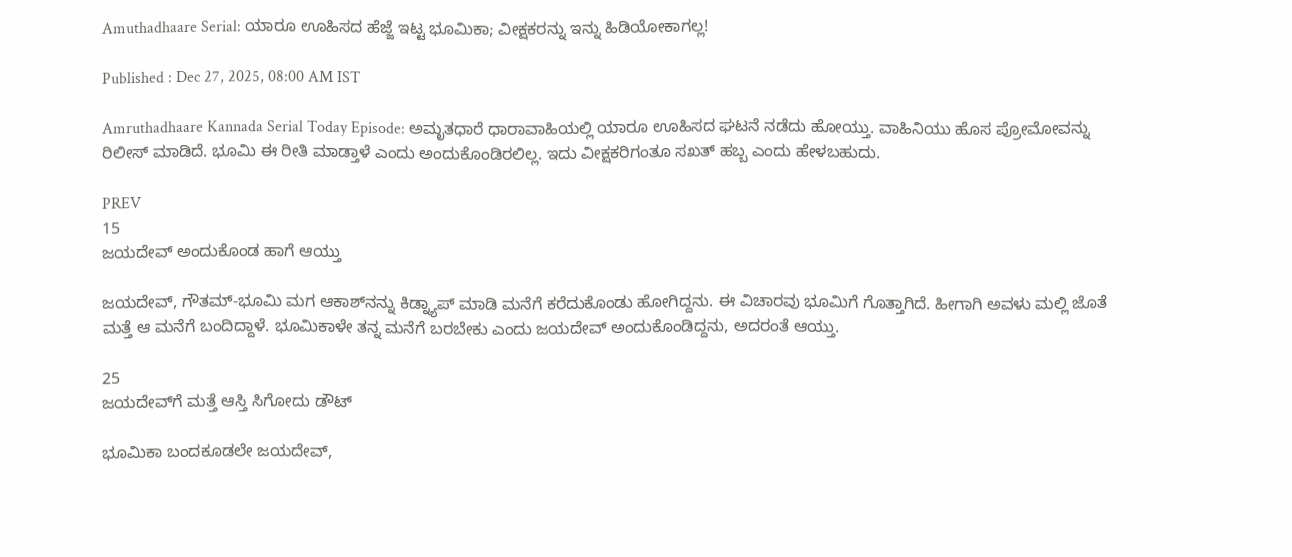Amuthadhaare Serial: ಯಾರೂ ಊಹಿಸದ ಹೆಜ್ಜೆ ಇಟ್ಟ ಭೂಮಿಕಾ; ವೀಕ್ಷಕರನ್ನು ಇನ್ನು ಹಿಡಿಯೋಕಾಗಲ್ಲ!

Published : Dec 27, 2025, 08:00 AM IST

Amruthadhaare Kannada Serial Today Episode: ಅಮೃತಧಾರೆ ಧಾರಾವಾಹಿಯಲ್ಲಿ ಯಾರೂ ಊಹಿಸದ ಘಟನೆ ನಡೆದು ಹೋಯ್ತು. ವಾಹಿನಿಯು ಹೊಸ ಪ್ರೋಮೋವನ್ನು ರಿಲೀಸ್‌ ಮಾಡಿದೆ. ಭೂಮಿ ಈ ರೀತಿ ಮಾಡ್ತಾಳೆ ಎಂದು ಅಂದುಕೊಂಡಿರಲಿಲ್ಲ. ಇದು ವೀಕ್ಷಕರಿಗಂತೂ ಸಖತ್‌ ಹಬ್ಬ ಎಂದು ಹೇಳಬಹುದು.

PREV
15
ಜಯದೇವ್‌ ಅಂದುಕೊಂಡ ಹಾಗೆ ಆಯ್ತು

ಜಯದೇವ್‌, ಗೌತಮ್-ಭೂಮಿ ಮಗ ಆಕಾಶ್‌ನನ್ನು ಕಿಡ್ನ್ಯಾಪ್‌ ಮಾಡಿ ಮನೆಗೆ ಕರೆದುಕೊಂಡು ಹೋಗಿದ್ದನು. ಈ ವಿಚಾರವು ಭೂಮಿಗೆ ಗೊತ್ತಾಗಿದೆ. ಹೀಗಾಗಿ ಅವಳು ಮಲ್ಲಿ ಜೊತೆ ಮತ್ತೆ ಆ ಮನೆಗೆ ಬಂದಿದ್ದಾಳೆ. ಭೂಮಿಕಾಳೇ ತನ್ನ ಮನೆಗೆ ಬರಬೇಕು ಎಂದು ಜಯದೇವ್‌ ಅಂದುಕೊಂಡಿದ್ದನು, ಅದರಂತೆ ಆಯ್ತು.

25
ಜಯದೇವ್‌ಗೆ ಮತ್ತೆ ಆಸ್ತಿ ಸಿಗೋದು ಡೌಟ್‌

ಭೂಮಿಕಾ ಬಂದಕೂಡಲೇ ಜಯದೇವ್‌,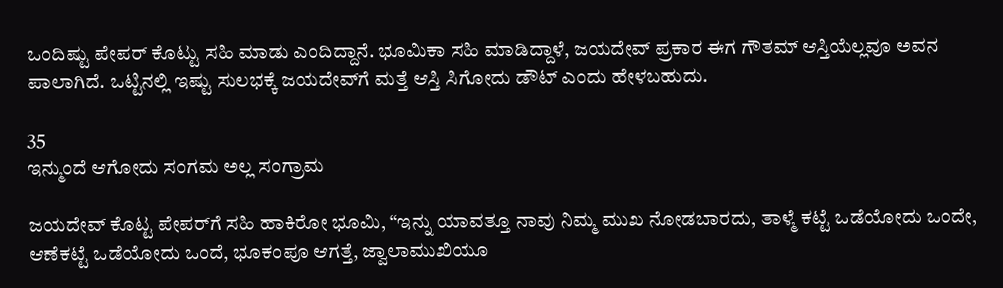ಒಂದಿಷ್ಟು ಪೇಪರ್‌ ಕೊಟ್ಟು ಸಹಿ ಮಾಡು ಎಂದಿದ್ದಾನೆ. ಭೂಮಿಕಾ ಸಹಿ ಮಾಡಿದ್ದಾಳೆ, ಜಯದೇವ್‌ ಪ್ರಕಾರ ಈಗ ಗೌತಮ್‌ ಆಸ್ತಿಯೆಲ್ಲವೂ ಅವನ ಪಾಲಾಗಿದೆ. ಒಟ್ಟಿನಲ್ಲಿ ಇಷ್ಟು ಸುಲಭಕ್ಕೆ ಜಯದೇವ್‌ಗೆ ಮತ್ತೆ ಆಸ್ತಿ ಸಿಗೋದು ಡೌಟ್‌ ಎಂದು ಹೇಳಬಹುದು.

35
ಇನ್ಮುಂದೆ ಆಗೋದು ಸಂಗಮ ಅಲ್ಲ ಸಂಗ್ರಾಮ

ಜಯದೇವ್‌ ಕೊಟ್ಟ ಪೇಪರ್‌ಗೆ ಸಹಿ ಹಾಕಿರೋ ಭೂಮಿ, “ಇನ್ನು ಯಾವತ್ತೂ ನಾವು ನಿಮ್ಮ ಮುಖ ನೋಡಬಾರದು, ತಾಳ್ಮೆ ಕಟ್ಟೆ ಒಡೆಯೋದು ಒಂದೇ, ಆಣೆಕಟ್ಟೆ ಒಡೆಯೋದು ಒಂದೆ, ಭೂಕಂಪೂ ಆಗತ್ತೆ, ಜ್ವಾಲಾಮುಖಿಯೂ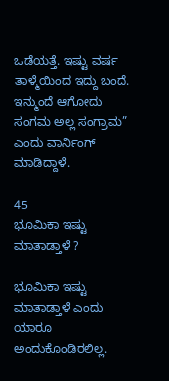ಒಡೆಯತ್ತೆ. ಇಷ್ಟು ವರ್ಷ ತಾಳ್ಮೆಯಿಂದ ಇದ್ದು ಬಂದೆ. ಇನ್ಮುಂದೆ ಆಗೋದು ಸಂಗಮ ಅಲ್ಲ ಸಂಗ್ರಾಮ” ಎಂದು ವಾರ್ನಿಂಗ್‌ ಮಾಡಿದ್ದಾಳೆ.

45
ಭೂಮಿಕಾ ಇಷ್ಟು ಮಾತಾಡ್ತಾಳೆ ?

ಭೂಮಿಕಾ ಇಷ್ಟು ಮಾತಾಡ್ತಾಳೆ ಎಂದು ಯಾರೂ ಅಂದುಕೊಂಡಿರಲಿಲ್ಲ.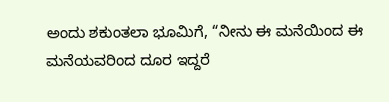ಅಂದು ಶಕುಂತಲಾ ಭೂಮಿಗೆ, “ನೀನು ಈ ಮನೆಯಿಂದ ಈ ಮನೆಯವರಿಂದ ದೂರ ಇದ್ದರೆ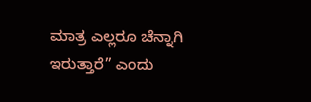ಮಾತ್ರ ಎಲ್ಲರೂ ಚೆನ್ನಾಗಿ ಇರುತ್ತಾರೆ” ಎಂದು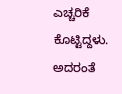ಎಚ್ಚರಿಕೆ ಕೊಟ್ಟಿದ್ದಳು. ಅದರಂತೆ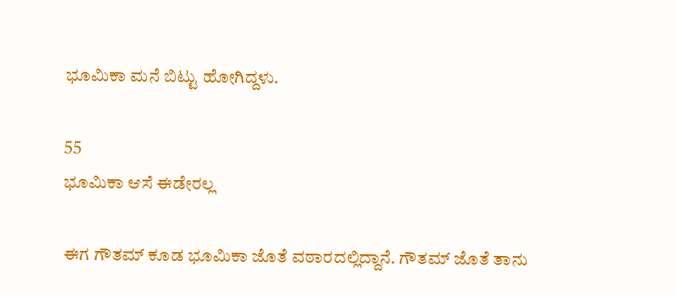ಭೂಮಿಕಾ ಮನೆ ಬಿಟ್ಟು ಹೋಗಿದ್ದಳು.

55
ಭೂಮಿಕಾ ಆಸೆ ಈಡೇರಲ್ಲ

ಈಗ ಗೌತಮ್‌ ಕೂಡ ಭೂಮಿಕಾ ಜೊತೆ ವಠಾರದಲ್ಲಿದ್ದಾನೆ. ಗೌತಮ್‌ ಜೊತೆ ತಾನು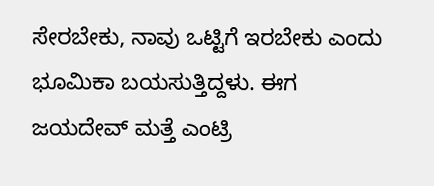ಸೇರಬೇಕು, ನಾವು ಒಟ್ಟಿಗೆ ಇರಬೇಕು ಎಂದು ಭೂಮಿಕಾ ಬಯಸುತ್ತಿದ್ದಳು. ಈಗ ಜಯದೇವ್‌ ಮತ್ತೆ ಎಂಟ್ರಿ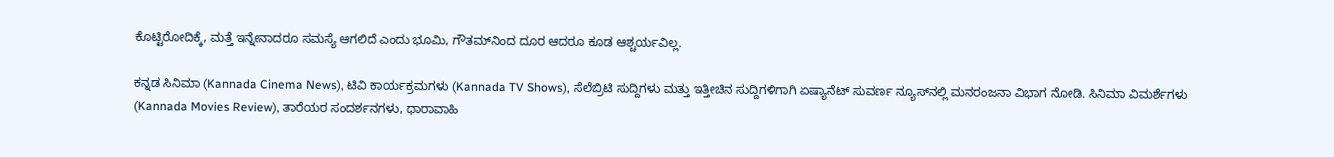ಕೊಟ್ಟಿರೋದಿಕ್ಕೆ, ಮತ್ತೆ ಇನ್ನೇನಾದರೂ ಸಮಸ್ಯೆ ಆಗಲಿದೆ ಎಂದು ಭೂಮಿ, ಗೌತಮ್‌ನಿಂದ ದೂರ ಆದರೂ ಕೂಡ ಆಶ್ಚರ್ಯವಿಲ್ಲ.

ಕನ್ನಡ ಸಿನಿಮಾ (Kannada Cinema News), ಟಿವಿ ಕಾರ್ಯಕ್ರಮಗಳು (Kannada TV Shows), ಸೆಲೆಬ್ರಿಟಿ ಸುದ್ದಿಗಳು ಮತ್ತು ಇತ್ತೀಚಿನ ಸುದ್ದಿಗಳಿಗಾಗಿ ಏಷ್ಯಾನೆಟ್ ಸುವರ್ಣ ನ್ಯೂಸ್‌ನಲ್ಲಿ ಮನರಂಜನಾ ವಿಭಾಗ ನೋಡಿ. ಸಿನಿಮಾ ವಿಮರ್ಶೆಗಳು (Kannada Movies Review), ತಾರೆಯರ ಸಂದರ್ಶನಗಳು, ಧಾರಾವಾಹಿ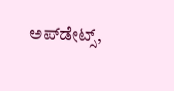ಅಪ್‌ಡೇಟ್ಸ್‌,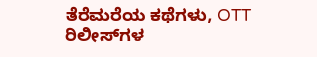ತೆರೆಮರೆಯ ಕಥೆಗಳು, OTT ರಿಲೀಸ್‌ಗಳ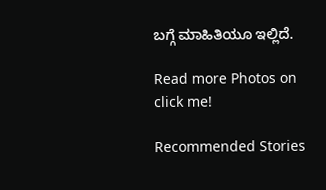ಬಗ್ಗೆ ಮಾಹಿತಿಯೂ ಇಲ್ಲಿದೆ.

Read more Photos on
click me!

Recommended Stories